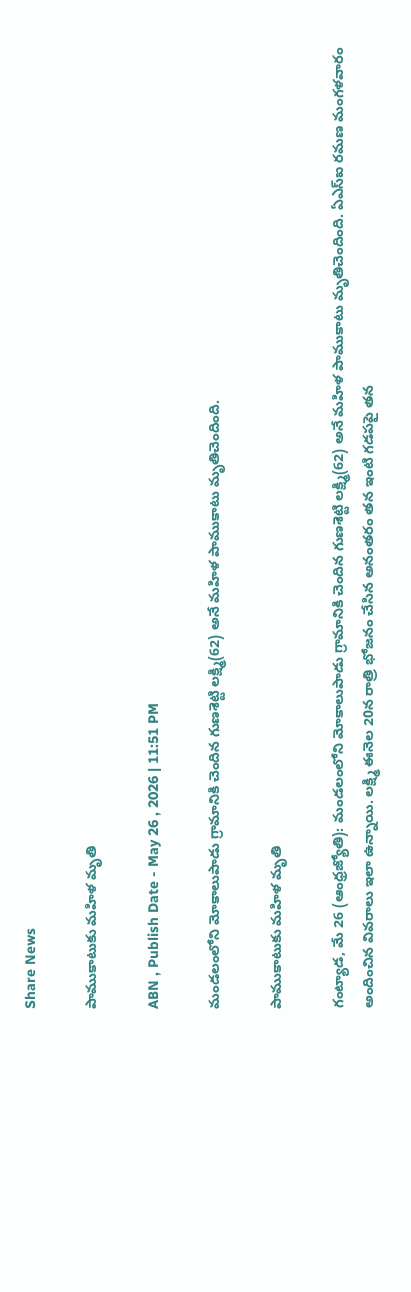Share News

పాముకాటుకు మహిళ మృతి

ABN , Publish Date - May 26 , 2026 | 11:51 PM

మండలంలోని మోకాలుపాడు గ్రామానికి చెందిన గుణశెట్టి లక్ష్మి(62) అనే మహిళ పాముకాటు మృతిచెందింది.

పాముకాటుకు మహిళ మృతి

గంట్యాడ, మే 26 (ఆంధ్రజ్యోతి): మండలంలోని మోకాలుపాడు గ్రామానికి చెందిన గుణశెట్టి లక్ష్మి(62) అనే మహిళ పాముకాటు మృతిచెందింది. ఏఎస్‌ఐ రమణ మంగళవారం అందించిన వివరాలు ఇలా ఉన్నాయి. లక్ష్మి ఈనెల 20న రాత్రి భోజనం చేసిన అనంతరం తన ఇంటి గడపపై తన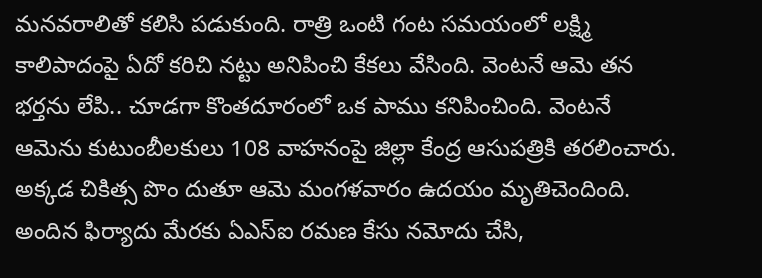మనవరాలితో కలిసి పడుకుంది. రాత్రి ఒంటి గంట సమయంలో లక్ష్మి కాలిపాదంపై ఏదో కరిచి నట్టు అనిపించి కేకలు వేసింది. వెంటనే ఆమె తన భర్తను లేపి.. చూడగా కొంతదూరంలో ఒక పాము కనిపించింది. వెంటనే ఆమెను కుటుంబీలకులు 108 వాహనంపై జిల్లా కేంద్ర ఆసుపత్రికి తరలించారు. అక్కడ చికిత్స పొం దుతూ ఆమె మంగళవారం ఉదయం మృతిచెందింది. అందిన ఫిర్యాదు మేరకు ఏఎస్‌ఐ రమణ కేసు నమోదు చేసి,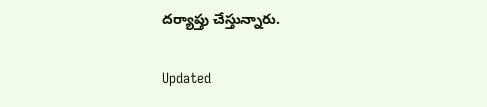దర్యాప్తు చేస్తున్నారు.

Updated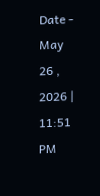Date - May 26 , 2026 | 11:51 PM